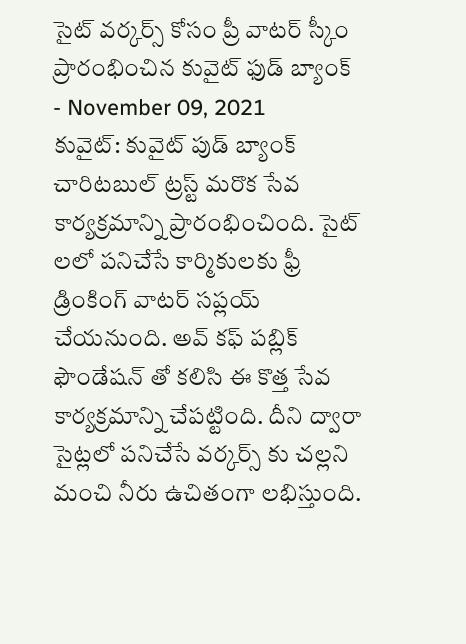సైట్ వర్కర్స్ కోసం ప్రీ వాటర్ స్కీం ప్రారంభించిన కువైట్ ఫుడ్ బ్యాంక్
- November 09, 2021
కువైట్: కువైట్ పుడ్ బ్యాంక్ చారిటబుల్ ట్రస్ట్ మరొక సేవ కార్యక్రమాన్ని ప్రారంభించింది. సైట్ లలో పనిచేసే కార్మికులకు ఫ్రీ డ్రింకింగ్ వాటర్ సప్లయ్ చేయనుంది. అవ్ కఫ్ పబ్లిక్ ఫౌండేషన్ తో కలిసి ఈ కొత్త సేవ కార్యక్రమాన్ని చేపట్టింది. దీని ద్వారా సైట్లలో పనిచేసే వర్కర్స్ కు చల్లని మంచి నీరు ఉచితంగా లభిస్తుంది.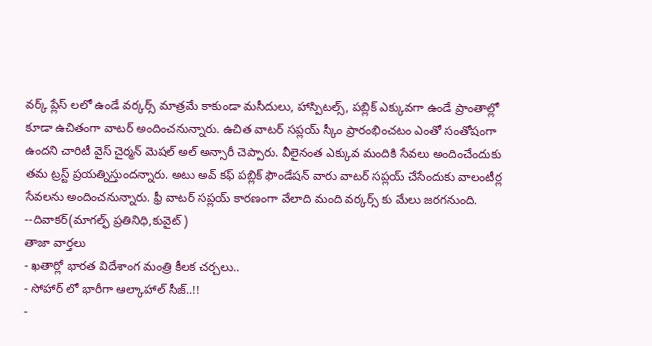వర్క్ ప్లేస్ లలో ఉండే వర్కర్స్ మాత్రమే కాకుండా మసీదులు, హాస్పిటల్స్, పబ్లిక్ ఎక్కువగా ఉండే ప్రాంతాల్లో కూడా ఉచితంగా వాటర్ అందించనున్నారు. ఉచిత వాటర్ సప్లయ్ స్కీం ప్రారంభించటం ఎంతో సంతోషంగా ఉందని చారిటీ వైస్ చైర్మన్ మెషల్ అల్ అన్సారీ చెప్పారు. వీలైనంత ఎక్కువ మందికి సేవలు అందించేందుకు తమ ట్రస్ట్ ప్రయత్నిస్తుందన్నారు. అటు అవ్ కఫ్ పబ్లిక్ ఫౌండేషన్ వారు వాటర్ సప్లయ్ చేసేందుకు వాలంటీర్ల సేవలను అందించనున్నారు. ఫ్రీ వాటర్ సప్లయ్ కారణంగా వేలాది మంది వర్కర్స్ కు మేలు జరగనుంది.
--దివాకర్(మాగల్ఫ్ ప్రతినిధి,కువైట్)
తాజా వార్తలు
- ఖతార్లో భారత విదేశాంగ మంత్రి కీలక చర్చలు..
- సోహార్ లో భారీగా ఆల్కాహాల్ సీజ్..!!
-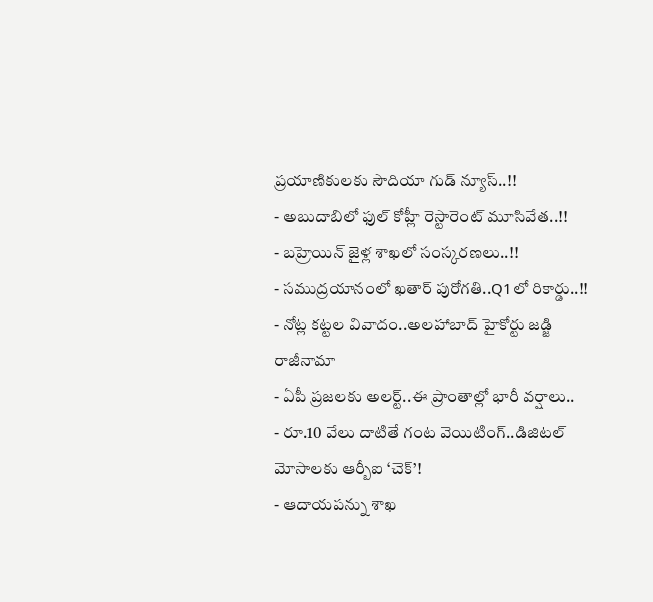ప్రయాణికులకు సౌదియా గుడ్ న్యూస్..!!
- అబుదాబిలో ఫుల్ కోహ్లీ రెస్టారెంట్ మూసివేత..!!
- బహ్రెయిన్ జైళ్ల శాఖలో సంస్కరణలు..!!
- సముద్రయానంలో ఖతార్ పురోగతి..Q1లో రికార్డు..!!
- నోట్ల కట్టల వివాదం..అలహాబాద్ హైకోర్టు జడ్జి రాజీనామా
- ఏపీ ప్రజలకు అలర్ట్..ఈ ప్రాంతాల్లో భారీ వర్షాలు..
- రూ.10 వేలు దాటితే గంట వెయిటింగ్..డిజిటల్ మోసాలకు ఆర్బీఐ ‘చెక్’!
- ఆదాయపన్ను శాఖ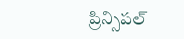ప్రిన్సిపల్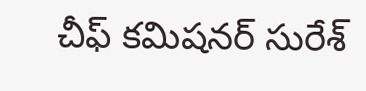చీఫ్ కమిషనర్ సురేశ్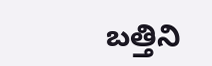బత్తిని